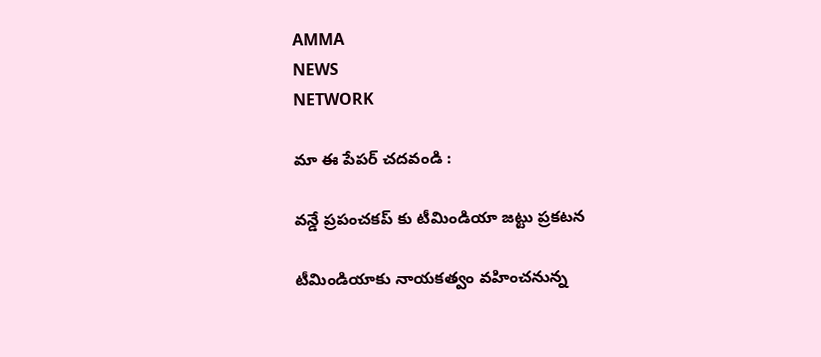AMMA
NEWS
NETWORK

మా ఈ పేపర్ చదవండి :

వన్డే ప్రపంచకప్ కు టీమిండియా జట్టు ప్రకటన

టీమిండియాకు నాయకత్వం వహించనున్న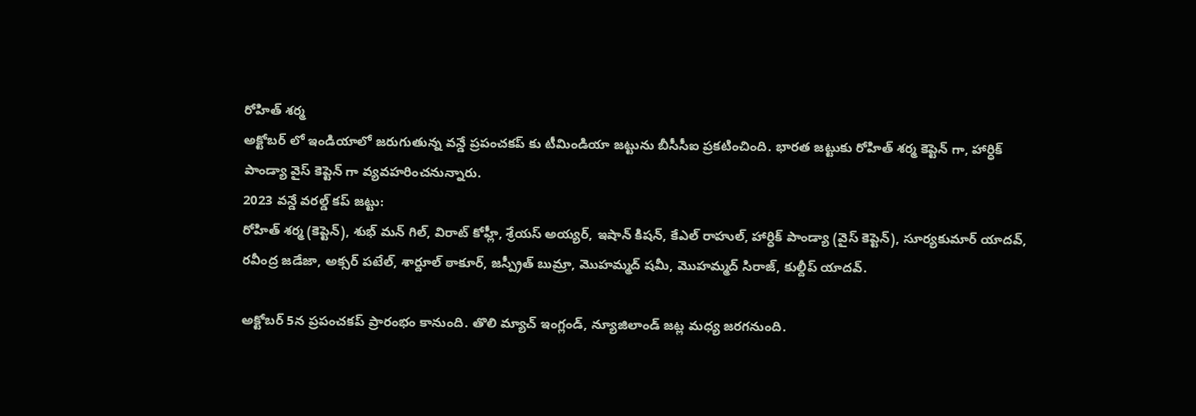రోహిత్ శర్మ
అక్టోబర్ లో ఇండియాలో జరుగుతున్న వన్డే ప్రపంచకప్ కు టీమిండియా జట్టును బీసీసీఐ ప్రకటించింది. భారత జట్టుకు రోహిత్ శర్మ కెప్టెన్ గా, హార్ధిక్ పాండ్యా వైస్ కెప్టెన్ గా వ్యవహరించనున్నారు.
2023 వన్డే వరల్డ్ కప్ జట్టు:
రోహిత్ శర్మ (కెప్టెన్), శుభ్ మన్ గిల్, విరాట్ కోహ్లీ, శ్రేయస్ అయ్యర్, ఇషాన్ కిషన్, కేఎల్ రాహుల్, హార్ధిక్ పాండ్యా (వైస్ కెప్టెన్), సూర్యకుమార్ యాదవ్, రవీంద్ర జడేజా, అక్సర్ పటేల్, శార్దూల్ ఠాకూర్, జస్ప్రీత్ బుమ్రా, మొహమ్మద్ షమీ, మొహమ్మద్ సిరాజ్, కుల్దీప్ యాదవ్.

అక్టోబర్ 5న ప్రపంచకప్ ప్రారంభం కానుంది. తొలి మ్యాచ్ ఇంగ్లండ్, న్యూజిలాండ్ జట్ల మధ్య జరగనుంది.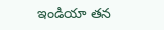ఇండియా తన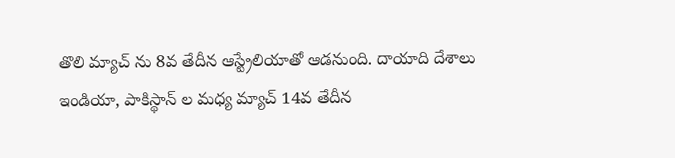తొలి మ్యాచ్ ను 8వ తేదీన ఆస్ట్రేలియాతో ఆడనుంది. దాయాది దేశాలు ఇండియా, పాకిస్థాన్ ల మధ్య మ్యాచ్ 14వ తేదీన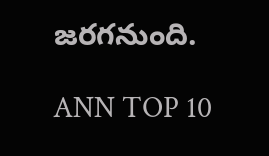జరగనుంది.

ANN TOP 10